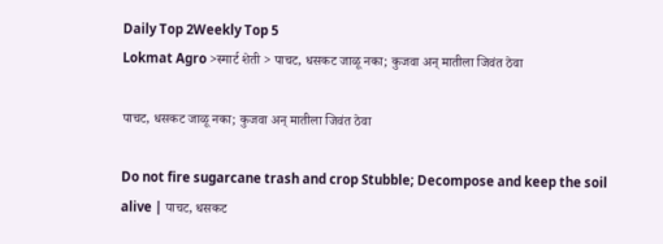Daily Top 2Weekly Top 5
Lokmat Agro >स्मार्ट शेती > पाचट, धसकट जाळू नका; कुजवा अन् मातीला जिवंत ठेवा

पाचट, धसकट जाळू नका; कुजवा अन् मातीला जिवंत ठेवा

Do not fire sugarcane trash and crop Stubble; Decompose and keep the soil alive | पाचट, धसकट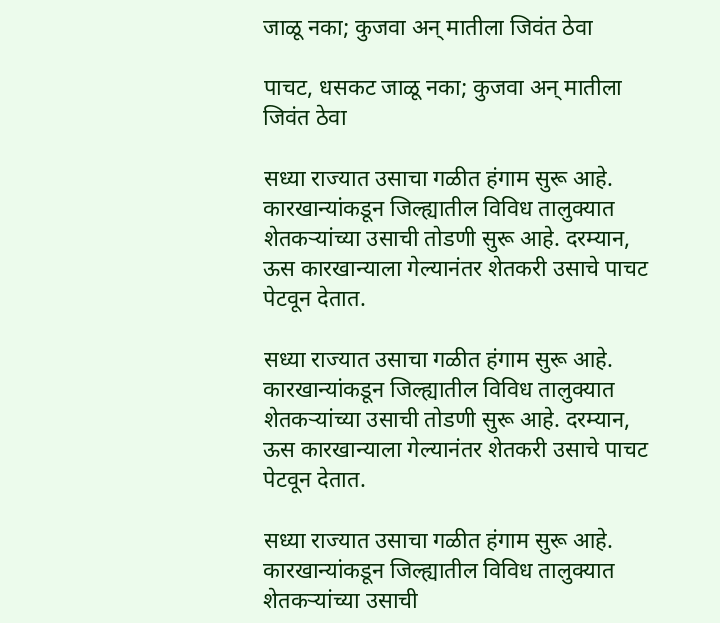जाळू नका; कुजवा अन् मातीला जिवंत ठेवा

पाचट, धसकट जाळू नका; कुजवा अन् मातीला जिवंत ठेवा

सध्या राज्यात उसाचा गळीत हंगाम सुरू आहे. कारखान्यांकडून जिल्ह्यातील विविध तालुक्यात शेतकऱ्यांच्या उसाची तोडणी सुरू आहे. दरम्यान, ऊस कारखान्याला गेल्यानंतर शेतकरी उसाचे पाचट पेटवून देतात.

सध्या राज्यात उसाचा गळीत हंगाम सुरू आहे. कारखान्यांकडून जिल्ह्यातील विविध तालुक्यात शेतकऱ्यांच्या उसाची तोडणी सुरू आहे. दरम्यान, ऊस कारखान्याला गेल्यानंतर शेतकरी उसाचे पाचट पेटवून देतात.

सध्या राज्यात उसाचा गळीत हंगाम सुरू आहे. कारखान्यांकडून जिल्ह्यातील विविध तालुक्यात शेतकऱ्यांच्या उसाची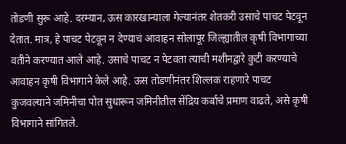तोडणी सुरू आहे. दरम्यान, ऊस कारखान्याला गेल्यानंतर शेतकरी उसाचे पाचट पेटवून देतात. मात्र, हे पाचट पेटवून न देण्याचं आवाहन सोलापूर जिल्ह्यातील कृषी विभागाच्या वतीने करण्यात आले आहे. उसाचे पाचट न पेटवता त्याची मशीनद्वारे कुटी करण्याचे आवाहन कृषी विभागाने केले आहे. ऊस तोडणीनंतर शिल्लक राहणारे पाचट कुजवल्याने जमिनीचा पोत सुधारून जमिनीतील सेंद्रिय कर्बाचे प्रमाण वाढते, असे कृषी विभागाने सांगितले.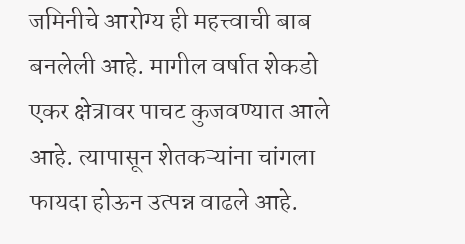जमिनीचे आरोग्य ही महत्त्वाची बाब बनलेली आहे. मागील वर्षात शेकडो एकर क्षेत्रावर पाचट कुजवण्यात आले आहे. त्यापासून शेतकऱ्यांना चांगला फायदा होऊन उत्पन्न वाढले आहे.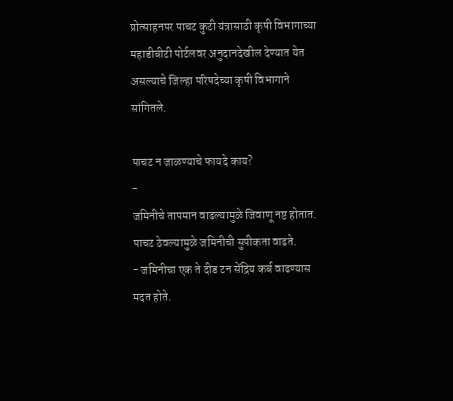प्रोत्साहनपर पाचट कुटी यंत्रासाठी कृषी विभागाच्या महाडीबीटी पोर्टलवर अनुदानदेखील देण्यात येत असल्याचे जिल्हा परिषदेच्या कृषी विभागाने सांगितले.

पाचट न जाळण्याचे फायदे काय?
-
जमिनीचे तापमान वाढल्यामुळे जिवाणू नष्ट होतात.
पाचट ठेवल्यामुळे जमिनीची सुपीकता वाढते.
- जमिनीचा एक ते दीड टन सेंद्रिय कर्ब वाढण्यास मदत होते.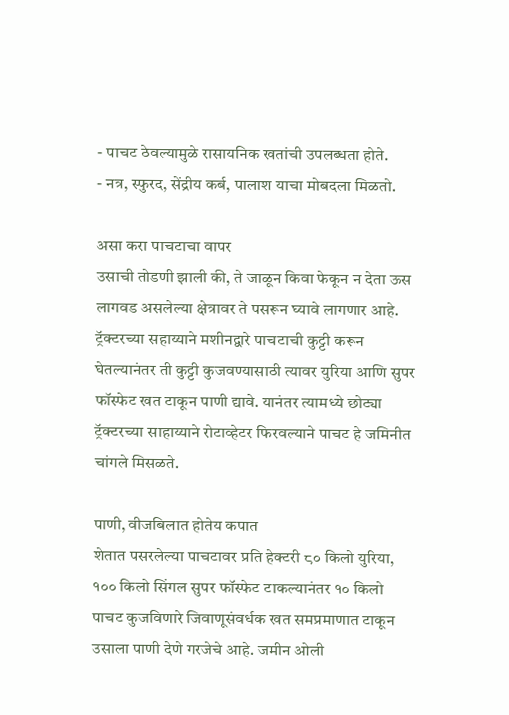- पाचट ठेवल्यामुळे रासायनिक खतांची उपलब्धता होते.
- नत्र, स्फुरद, सेंद्रीय कर्ब, पालाश याचा मोबदला मिळतो.

असा करा पाचटाचा वापर
उसाची तोडणी झाली की, ते जाळून किवा फेकून न देता ऊस लागवड असलेल्या क्षेत्रावर ते पसरून घ्यावे लागणार आहे. ट्रॅक्टरच्या सहाय्याने मशीनद्वारे पाचटाची कुट्टी करून घेतल्यानंतर ती कुट्टी कुजवण्यासाठी त्यावर युरिया आणि सुपर फॉस्फेट खत टाकून पाणी द्यावे. यानंतर त्यामध्ये छोट्या ट्रॅक्टरच्या साहाय्याने रोटाव्हेटर फिरवल्याने पाचट हे जमिनीत चांगले मिसळते.

पाणी, वीजबिलात होतेय कपात
शेतात पसरलेल्या पाचटावर प्रति हेक्टरी ८० किलो युरिया, १०० किलो सिंगल सुपर फॉस्फेट टाकल्यानंतर १० किलो पाचट कुजविणारे जिवाणूसंवर्धक खत समप्रमाणात टाकून उसाला पाणी देणे गरजेचे आहे. जमीन ओली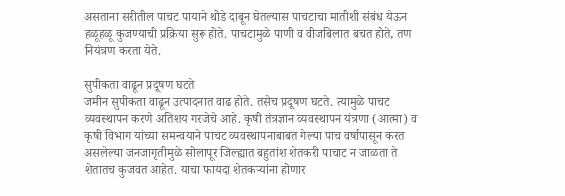असताना सरीतील पाचट पायाने थोडे दाबून घेतल्यास पाचटाचा मातीशी संबंध येऊन हळूहळू कुजण्याची प्रक्रिया सुरू होते. पाचटामुळे पाणी व वीजबिलात बचत होते, तण नियंत्रण करता येते.

सुपीकता वाढून प्रदूषण घटते
जमीन सुपीकता वाढून उत्पादनात वाढ होते. तसेच प्रदूषण घटते. त्यामुळे पाचट व्यवस्थापन करणे अतिशय गरजेचे आहे. कृषी तंत्रज्ञान व्यवस्थापन यंत्रणा (आत्मा) व कृषी विभाग यांच्या समन्वयाने पाचट व्यवस्थापनाबाबत गेल्या पाच वर्षापासून करत असलेल्या जनजागृतीमुळे सोलापूर जिल्ह्यात बहुतांश शेतकरी पाचाट न जाळता ते शेतातच कुजवत आहेत. याचा फायदा शेतकऱ्यांना होणार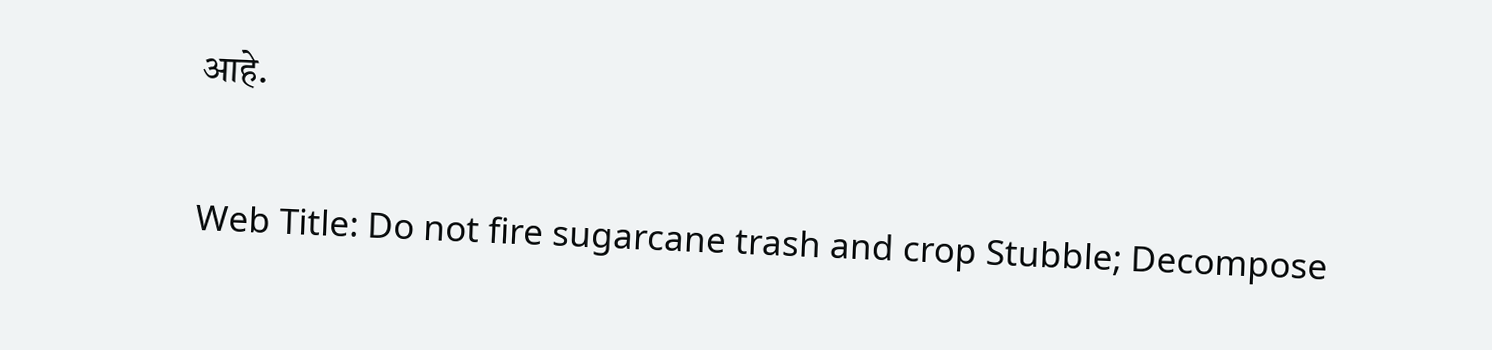आहे.

Web Title: Do not fire sugarcane trash and crop Stubble; Decompose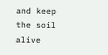and keep the soil alive